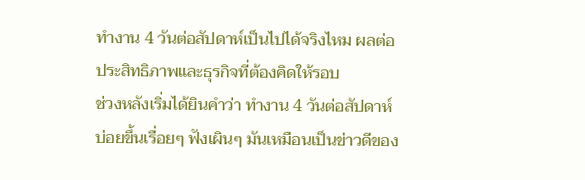ทำงาน 4 วันต่อสัปดาห์เป็นไปได้จริงไหม ผลต่อประสิทธิภาพและธุรกิจที่ต้องคิดให้รอบ
ช่วงหลังเริ่มได้ยินคำว่า ทำงาน 4 วันต่อสัปดาห์ บ่อยขึ้นเรื่อยๆ ฟังเผินๆ มันเหมือนเป็นข่าวดีของ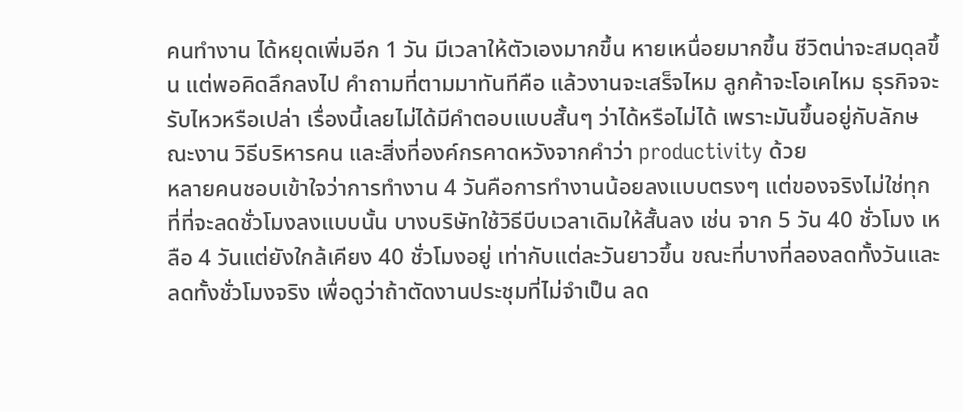คนทำงาน ได้หยุดเพิ่มอีก 1 วัน มีเวลาให้ตัวเองมากขึ้น หายเหนื่อยมากขึ้น ชีวิตน่าจะสมดุลขึ้น แต่พอคิดลึกลงไป คำถามที่ตามมาทันทีคือ แล้วงานจะเสร็จไหม ลูกค้าจะโอเคไหม ธุรกิจจะรับไหวหรือเปล่า เรื่องนี้เลยไม่ได้มีคำตอบแบบสั้นๆ ว่าได้หรือไม่ได้ เพราะมันขึ้นอยู่กับลักษณะงาน วิธีบริหารคน และสิ่งที่องค์กรคาดหวังจากคำว่า productivity ด้วย
หลายคนชอบเข้าใจว่าการทำงาน 4 วันคือการทำงานน้อยลงแบบตรงๆ แต่ของจริงไม่ใช่ทุกที่ที่จะลดชั่วโมงลงแบบนั้น บางบริษัทใช้วิธีบีบเวลาเดิมให้สั้นลง เช่น จาก 5 วัน 40 ชั่วโมง เหลือ 4 วันแต่ยังใกล้เคียง 40 ชั่วโมงอยู่ เท่ากับแต่ละวันยาวขึ้น ขณะที่บางที่ลองลดทั้งวันและลดทั้งชั่วโมงจริง เพื่อดูว่าถ้าตัดงานประชุมที่ไม่จำเป็น ลด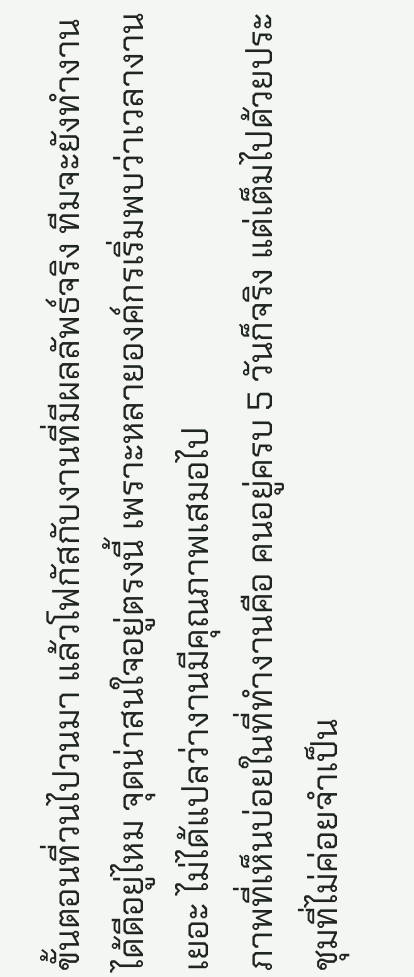ขั้นตอนที่วนไปวนมา แล้วโฟกัสกับงานที่มีผลลัพธ์จริง ทีมจะยังทำงานได้ดีอยู่ไหม จุดน่าสนใจอยู่ตรงนี้ เพราะหลายองค์กรเริ่มพบว่าเวลางานเยอะ ไม่ได้แปลว่างานมีคุณภาพเสมอไป
ภาพที่เห็นบ่อยในที่ทำงานคือ คนอยู่ครบ 5 วันก็จริง แต่เต็มไปด้วยประชุมที่ไม่ค่อยจำเป็น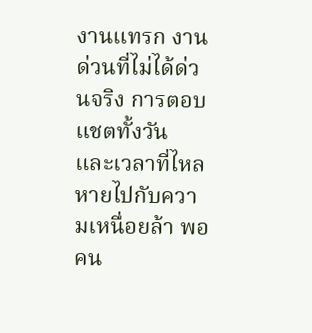งานแทรก งานด่วนที่ไม่ได้ด่วนจริง การตอบแชตทั้งวัน และเวลาที่ไหลหายไปกับความเหนื่อยล้า พอคน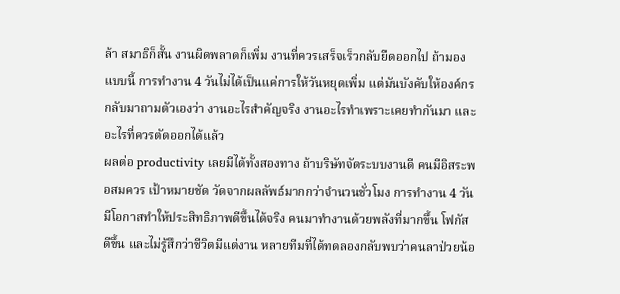ล้า สมาธิก็สั้น งานผิดพลาดก็เพิ่ม งานที่ควรเสร็จเร็วกลับยืดออกไป ถ้ามองแบบนี้ การทำงาน 4 วันไม่ได้เป็นแค่การให้วันหยุดเพิ่ม แต่มันบังคับให้องค์กรกลับมาถามตัวเองว่า งานอะไรสำคัญจริง งานอะไรทำเพราะเคยทำกันมา และอะไรที่ควรตัดออกได้แล้ว
ผลต่อ productivity เลยมีได้ทั้งสองทาง ถ้าบริษัทจัดระบบงานดี คนมีอิสระพอสมควร เป้าหมายชัด วัดจากผลลัพธ์มากกว่าจำนวนชั่วโมง การทำงาน 4 วันมีโอกาสทำให้ประสิทธิภาพดีขึ้นได้จริง คนมาทำงานด้วยพลังที่มากขึ้น โฟกัสดีขึ้น และไม่รู้สึกว่าชีวิตมีแต่งาน หลายทีมที่ได้ทดลองกลับพบว่าคนลาป่วยน้อ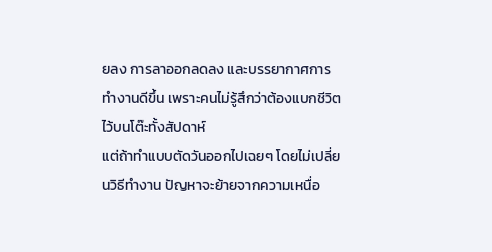ยลง การลาออกลดลง และบรรยากาศการทำงานดีขึ้น เพราะคนไม่รู้สึกว่าต้องแบกชีวิตไว้บนโต๊ะทั้งสัปดาห์
แต่ถ้าทำแบบตัดวันออกไปเฉยๆ โดยไม่เปลี่ยนวิธีทำงาน ปัญหาจะย้ายจากความเหนื่อ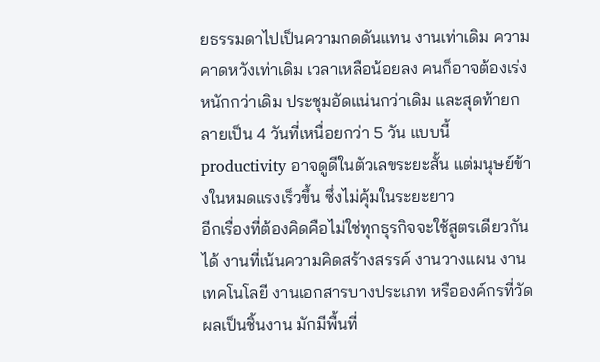ยธรรมดาไปเป็นความกดดันแทน งานเท่าเดิม ความคาดหวังเท่าเดิม เวลาเหลือน้อยลง คนก็อาจต้องเร่งหนักกว่าเดิม ประชุมอัดแน่นกว่าเดิม และสุดท้ายกลายเป็น 4 วันที่เหนื่อยกว่า 5 วัน แบบนี้ productivity อาจดูดีในตัวเลขระยะสั้น แต่มนุษย์ข้างในหมดแรงเร็วขึ้น ซึ่งไม่คุ้มในระยะยาว
อีกเรื่องที่ต้องคิดคือไม่ใช่ทุกธุรกิจจะใช้สูตรเดียวกันได้ งานที่เน้นความคิดสร้างสรรค์ งานวางแผน งานเทคโนโลยี งานเอกสารบางประเภท หรือองค์กรที่วัดผลเป็นชิ้นงาน มักมีพื้นที่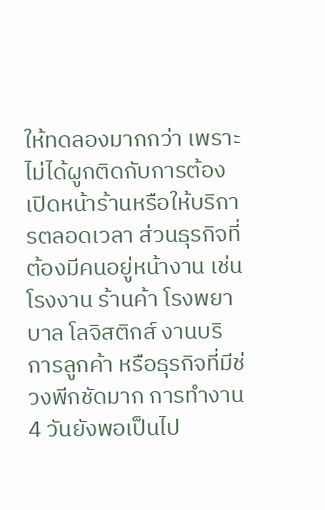ให้ทดลองมากกว่า เพราะไม่ได้ผูกติดกับการต้องเปิดหน้าร้านหรือให้บริการตลอดเวลา ส่วนธุรกิจที่ต้องมีคนอยู่หน้างาน เช่น โรงงาน ร้านค้า โรงพยาบาล โลจิสติกส์ งานบริการลูกค้า หรือธุรกิจที่มีช่วงพีกชัดมาก การทำงาน 4 วันยังพอเป็นไป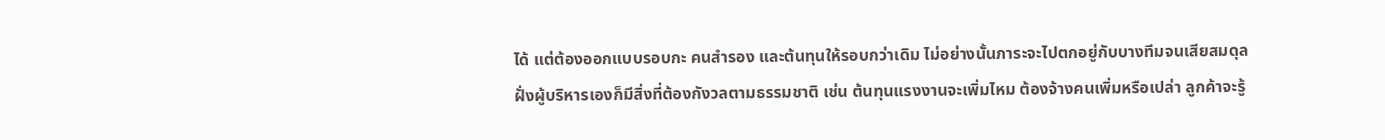ได้ แต่ต้องออกแบบรอบกะ คนสำรอง และต้นทุนให้รอบกว่าเดิม ไม่อย่างนั้นภาระจะไปตกอยู่กับบางทีมจนเสียสมดุล
ฝั่งผู้บริหารเองก็มีสิ่งที่ต้องกังวลตามธรรมชาติ เช่น ต้นทุนแรงงานจะเพิ่มไหม ต้องจ้างคนเพิ่มหรือเปล่า ลูกค้าจะรู้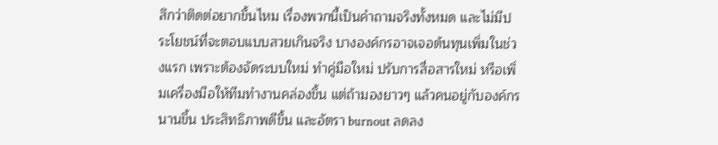สึกว่าติดต่อยากขึ้นไหม เรื่องพวกนี้เป็นคำถามจริงทั้งหมด และไม่มีประโยชน์ที่จะตอบแบบสวยเกินจริง บางองค์กรอาจเจอต้นทุนเพิ่มในช่วงแรก เพราะต้องจัดระบบใหม่ ทำคู่มือใหม่ ปรับการสื่อสารใหม่ หรือเพิ่มเครื่องมือให้ทีมทำงานคล่องขึ้น แต่ถ้ามองยาวๆ แล้วคนอยู่กับองค์กรนานขึ้น ประสิทธิภาพดีขึ้น และอัตรา burnout ลดลง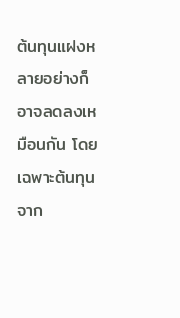ต้นทุนแฝงหลายอย่างก็อาจลดลงเหมือนกัน โดยเฉพาะต้นทุนจาก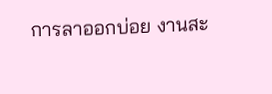การลาออกบ่อย งานสะ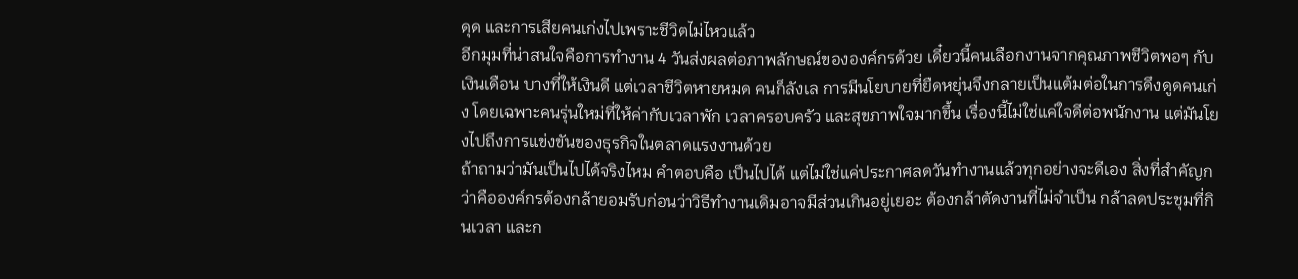ดุด และการเสียคนเก่งไปเพราะชีวิตไม่ไหวแล้ว
อีกมุมที่น่าสนใจคือการทำงาน 4 วันส่งผลต่อภาพลักษณ์ขององค์กรด้วย เดี๋ยวนี้คนเลือกงานจากคุณภาพชีวิตพอๆ กับเงินเดือน บางที่ให้เงินดี แต่เวลาชีวิตหายหมด คนก็ลังเล การมีนโยบายที่ยืดหยุ่นจึงกลายเป็นแต้มต่อในการดึงดูดคนเก่ง โดยเฉพาะคนรุ่นใหม่ที่ให้ค่ากับเวลาพัก เวลาครอบครัว และสุขภาพใจมากขึ้น เรื่องนี้ไม่ใช่แค่ใจดีต่อพนักงาน แต่มันโยงไปถึงการแข่งขันของธุรกิจในตลาดแรงงานด้วย
ถ้าถามว่ามันเป็นไปได้จริงไหม คำตอบคือ เป็นไปได้ แต่ไม่ใช่แค่ประกาศลดวันทำงานแล้วทุกอย่างจะดีเอง สิ่งที่สำคัญกว่าคือองค์กรต้องกล้ายอมรับก่อนว่าวิธีทำงานเดิมอาจมีส่วนเกินอยู่เยอะ ต้องกล้าตัดงานที่ไม่จำเป็น กล้าลดประชุมที่กินเวลา และก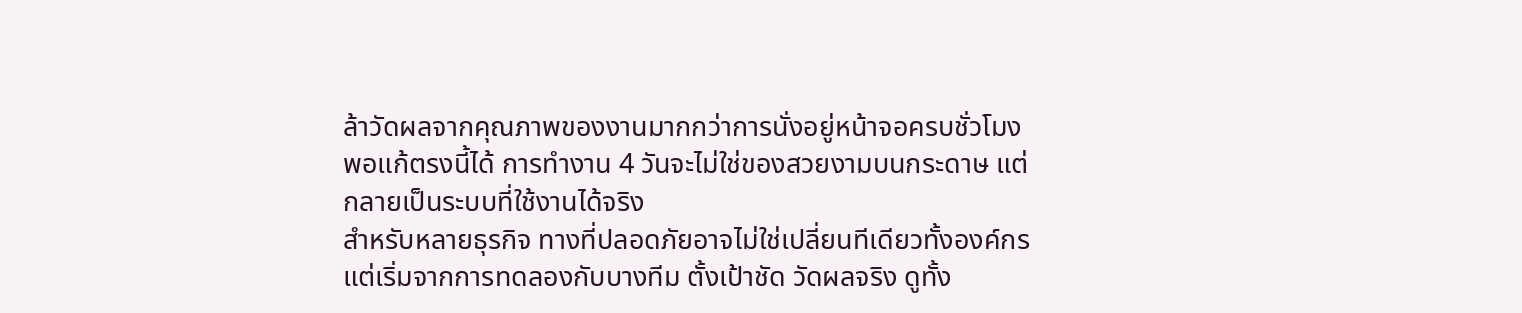ล้าวัดผลจากคุณภาพของงานมากกว่าการนั่งอยู่หน้าจอครบชั่วโมง พอแก้ตรงนี้ได้ การทำงาน 4 วันจะไม่ใช่ของสวยงามบนกระดาษ แต่กลายเป็นระบบที่ใช้งานได้จริง
สำหรับหลายธุรกิจ ทางที่ปลอดภัยอาจไม่ใช่เปลี่ยนทีเดียวทั้งองค์กร แต่เริ่มจากการทดลองกับบางทีม ตั้งเป้าชัด วัดผลจริง ดูทั้ง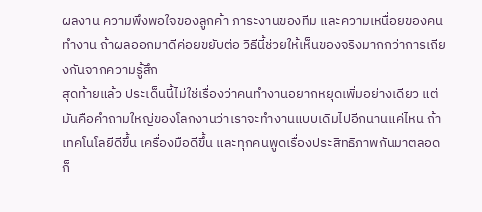ผลงาน ความพึงพอใจของลูกค้า ภาระงานของทีม และความเหนื่อยของคนทำงาน ถ้าผลออกมาดีค่อยขยับต่อ วิธีนี้ช่วยให้เห็นของจริงมากกว่าการเถียงกันจากความรู้สึก
สุดท้ายแล้ว ประเด็นนี้ไม่ใช่เรื่องว่าคนทำงานอยากหยุดเพิ่มอย่างเดียว แต่มันคือคำถามใหญ่ของโลกงานว่าเราจะทำงานแบบเดิมไปอีกนานแค่ไหน ถ้าเทคโนโลยีดีขึ้น เครื่องมือดีขึ้น และทุกคนพูดเรื่องประสิทธิภาพกันมาตลอด ก็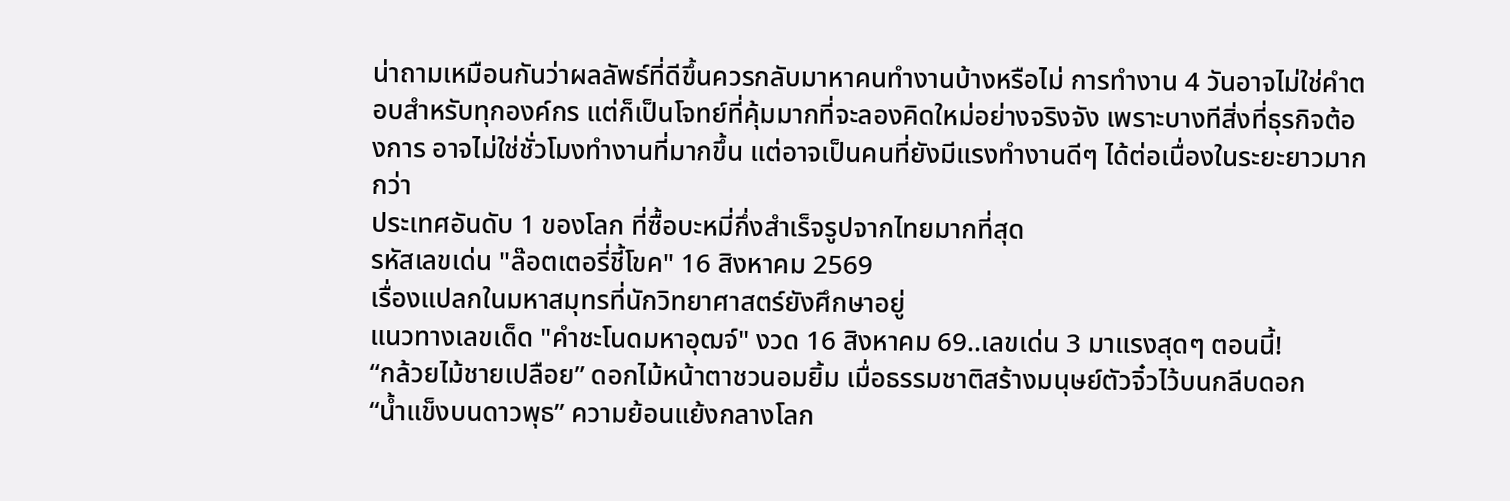น่าถามเหมือนกันว่าผลลัพธ์ที่ดีขึ้นควรกลับมาหาคนทำงานบ้างหรือไม่ การทำงาน 4 วันอาจไม่ใช่คำตอบสำหรับทุกองค์กร แต่ก็เป็นโจทย์ที่คุ้มมากที่จะลองคิดใหม่อย่างจริงจัง เพราะบางทีสิ่งที่ธุรกิจต้องการ อาจไม่ใช่ชั่วโมงทำงานที่มากขึ้น แต่อาจเป็นคนที่ยังมีแรงทำงานดีๆ ได้ต่อเนื่องในระยะยาวมากกว่า
ประเทศอันดับ 1 ของโลก ที่ซื้อบะหมี่กึ่งสำเร็จรูปจากไทยมากที่สุด
รหัสเลขเด่น "ล๊อตเตอรี่ชี้โขค" 16 สิงหาคม 2569
เรื่องแปลกในมหาสมุทรที่นักวิทยาศาสตร์ยังศึกษาอยู่
แนวทางเลขเด็ด "คำชะโนดมหาอุฒจ์" งวด 16 สิงหาคม 69..เลขเด่น 3 มาแรงสุดๆ ตอนนี้!
“กล้วยไม้ชายเปลือย” ดอกไม้หน้าตาชวนอมยิ้ม เมื่อธรรมชาติสร้างมนุษย์ตัวจิ๋วไว้บนกลีบดอก
“น้ำแข็งบนดาวพุธ” ความย้อนแย้งกลางโลก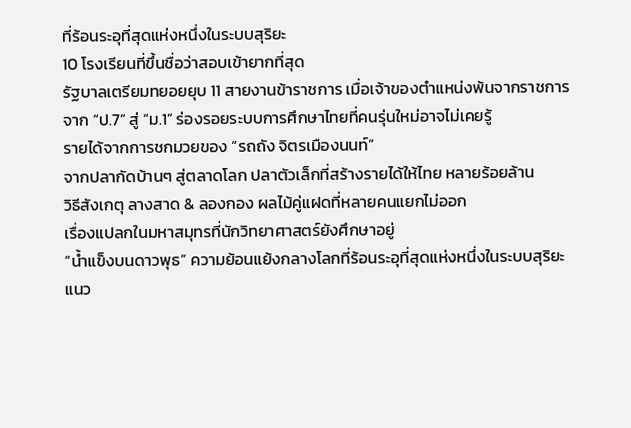ที่ร้อนระอุที่สุดแห่งหนึ่งในระบบสุริยะ
10 โรงเรียนที่ขึ้นชื่อว่าสอบเข้ายากที่สุด
รัฐบาลเตรียมทยอยยุบ 11 สายงานข้าราชการ เมื่อเจ้าของตำแหน่งพ้นจากราชการ
จาก “ป.7” สู่ “ม.1” ร่องรอยระบบการศึกษาไทยที่คนรุ่นใหม่อาจไม่เคยรู้
รายได้จากการชกมวยของ “รถถัง จิตรเมืองนนท์”
จากปลากัดบ้านๆ สู่ตลาดโลก ปลาตัวเล็กที่สร้างรายได้ให้ไทย หลายร้อยล้าน
วิธีสังเกตุ ลางสาด & ลองกอง ผลไม้คู่แฝดที่หลายคนแยกไม่ออก
เรื่องแปลกในมหาสมุทรที่นักวิทยาศาสตร์ยังศึกษาอยู่
“น้ำแข็งบนดาวพุธ” ความย้อนแย้งกลางโลกที่ร้อนระอุที่สุดแห่งหนึ่งในระบบสุริยะ
แนว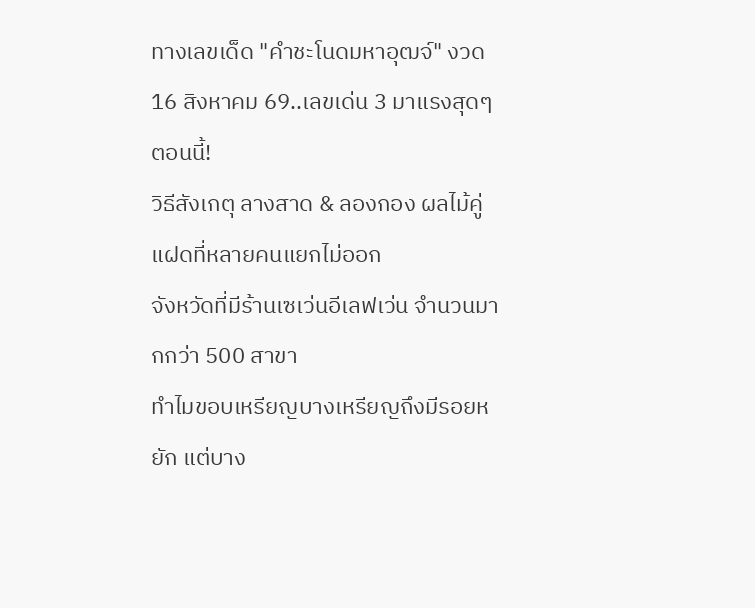ทางเลขเด็ด "คำชะโนดมหาอุฒจ์" งวด 16 สิงหาคม 69..เลขเด่น 3 มาแรงสุดๆ ตอนนี้!
วิธีสังเกตุ ลางสาด & ลองกอง ผลไม้คู่แฝดที่หลายคนแยกไม่ออก
จังหวัดที่มีร้านเซเว่นอีเลฟเว่น จำนวนมากกว่า 500 สาขา
ทำไมขอบเหรียญบางเหรียญถึงมีรอยหยัก แต่บาง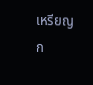เหรียญก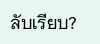ลับเรียบ?